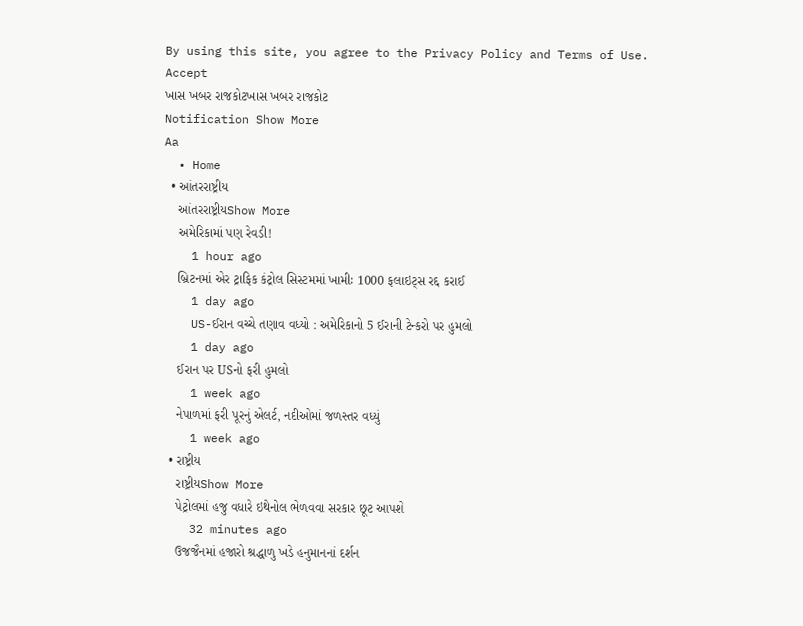By using this site, you agree to the Privacy Policy and Terms of Use.
Accept
ખાસ ખબર રાજકોટખાસ ખબર રાજકોટ
Notification Show More
Aa
  • Home
  • આંતરરાષ્ટ્રીય
    આંતરરાષ્ટ્રીયShow More
    અમેરિકામાં પણ રેવડી!
    1 hour ago
    બ્રિટનમાં એર ટ્રાફિક કંટ્રોલ સિસ્ટમમાં ખામીઃ 1000 ફલાઇટ્સ રદ્દ કરાઈ
    1 day ago
    US-ઈરાન વચ્ચે તણાવ વધ્યો : અમેરિકાનો 5 ઈરાની ટેન્કરો પર હુમલો
    1 day ago
    ઈરાન પર USનો ફરી હુમલો
    1 week ago
    નેપાળમાં ફરી પૂરનું એલર્ટ, નદીઓમાં જળસ્તર વધ્યું
    1 week ago
  • રાષ્ટ્રીય
    રાષ્ટ્રીયShow More
    પેટ્રોલમાં હજુ વધારે ઇથેનોલ ભેળવવા સરકાર છૂટ આપશે
    32 minutes ago
    ઉજજૈનમાં હજારો શ્રદ્ધાળુ ખડે હનુમાનનાં દર્શન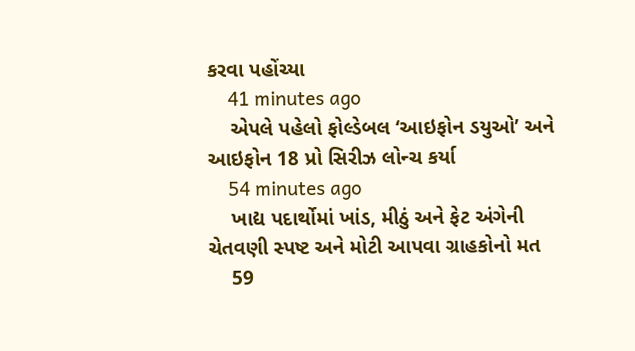કરવા પહોંચ્યા
    41 minutes ago
    એપલે પહેલો ફોલ્ડેબલ ‘આઇફોન ડયુઓ’ અને આઇફોન 18 પ્રો સિરીઝ લોન્ચ કર્યા
    54 minutes ago
    ખાદ્ય પદાર્થોમાં ખાંડ, મીઠું અને ફેટ અંગેની ચેતવણી સ્પષ્ટ અને મોટી આપવા ગ્રાહકોનો મત
    59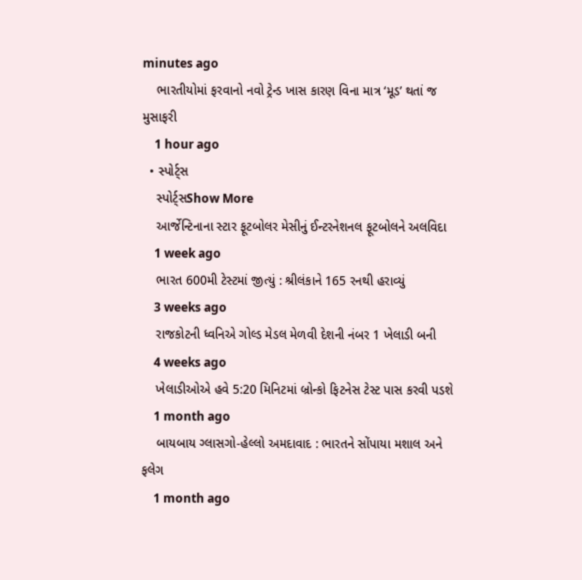minutes ago
    ભારતીયોમાં ફરવાનો નવો ટ્રેન્ડ ખાસ કારણ વિના માત્ર ‘મૂડ’ થતાં જ મુસાફરી
    1 hour ago
  • સ્પોર્ટ્સ
    સ્પોર્ટ્સShow More
    આર્જેન્ટિનાના સ્ટાર ફૂટબોલર મેસીનું ઈન્ટરનેશનલ ફૂટબોલને અલવિદા
    1 week ago
    ભારત 600મી ટેસ્ટમાં જીત્યું : શ્રીલંકાને 165 રનથી હરાવ્યું
    3 weeks ago
    રાજકોટની ધ્વનિએ ગોલ્ડ મેડલ મેળવી દેશની નંબર 1 ખેલાડી બની
    4 weeks ago
    ખેલાડીઓએ હવે 5:20 મિનિટમાં બ્રોન્કો ફિટનેસ ટેસ્ટ પાસ કરવી પડશે
    1 month ago
    બાયબાય ગ્લાસગો-હેલ્લો અમદાવાદ : ભારતને સોંપાયા મશાલ અને ફલેગ
    1 month ago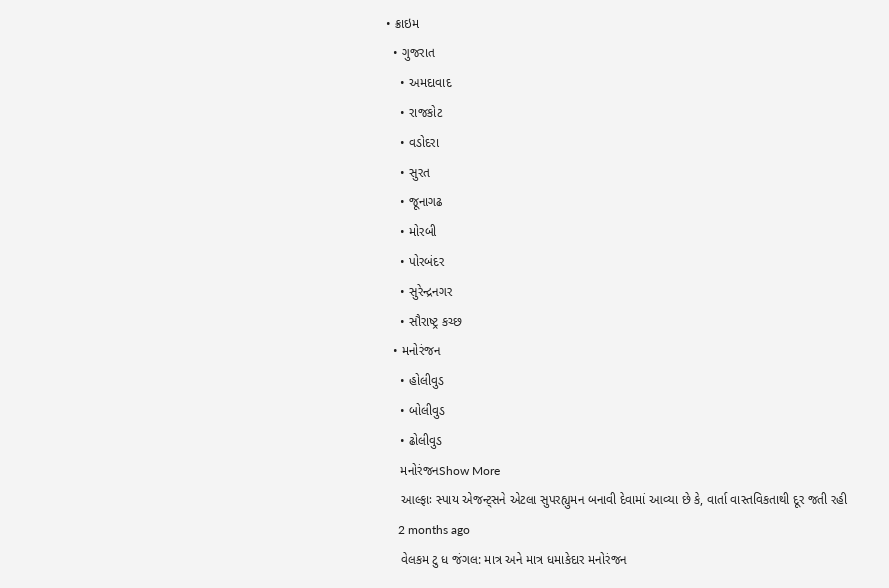• ક્રાઇમ
  • ગુજરાત
    • અમદાવાદ
    • રાજકોટ
    • વડોદરા
    • સુરત
    • જૂનાગઢ
    • મોરબી
    • પોરબંદર
    • સુરેન્દ્રનગર
    • સૌરાષ્ટ્ર કચ્છ
  • મનોરંજન
    • હોલીવુડ
    • બોલીવુડ
    • ઢોલીવુડ
    મનોરંજનShow More
    આલ્ફાઃ સ્પાય એજન્ટ્સને એટલા સુપરહ્યુમન બનાવી દેવામાં આવ્યા છે કે, વાર્તા વાસ્તવિકતાથી દૂર જતી રહી
    2 months ago
    વેલકમ ટુ ધ જંગલ: માત્ર અને માત્ર ધમાકેદાર મનોરંજન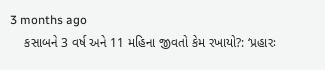3 months ago
    કસાબને 3 વર્ષ અને 11 મહિના જીવતો કેમ રખાયો?: ‘પ્રહારઃ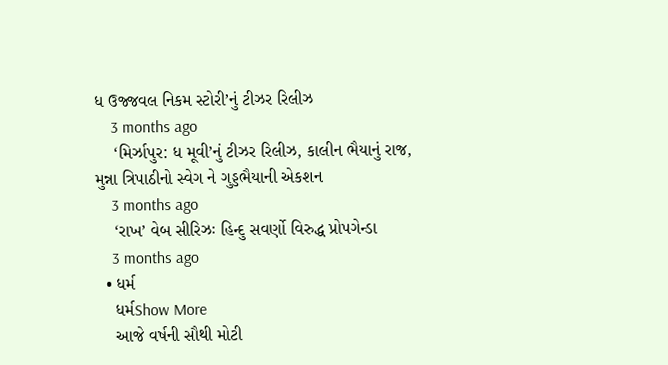ધ ઉજ્જવલ નિકમ સ્ટોરી’નું ટીઝર રિલીઝ
    3 months ago
    ‘મિર્ઝાપુર: ધ મૂવી’નું ટીઝર રિલીઝ, કાલીન ભૈયાનું રાજ, મુન્ના ત્રિપાઠીનો સ્વેગ ને ગુડ્ડભૈયાની એકશન
    3 months ago
    ‘રાખ’ વેબ સીરિઝઃ હિન્દુ સવર્ણો વિરુદ્ધ પ્રોપગેન્ડા
    3 months ago
  • ધર્મ
    ધર્મShow More
    આજે વર્ષની સૌથી મોટી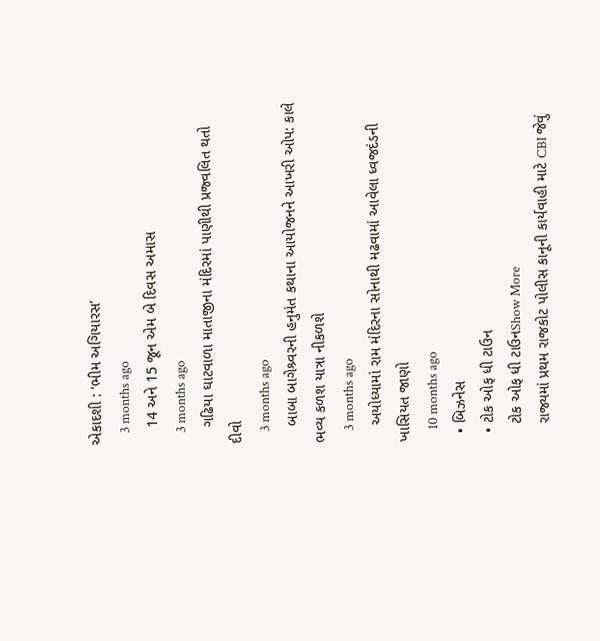એકાદશી : ‘ભીમ અગિયારસ’
    3 months ago
    14 અને 15 જૂન એમ બે દિવસ અમાસ
    3 months ago
    ગઢિયા ઘાટવાળા માતાજીના મંદિરમાં પાણીથી પ્રજ્વલિત થતો દીવો
    3 months ago
    બાબા બાગેશ્ર્વરની હનુમંત કથાના આયોજનને આખરી ઓપ: કાલે ભવ્ય કળશ યાત્રા નીકળશે
    3 months ago
    અયોધ્યામાં રામ મંદિરના સોનાથી મઢવામાં આવેલા ધ્વજદંડની ખાસિયત જાણો
    10 months ago
  • બિઝનેસ
  • ટોક ઓફ ધી ટાઉન
    ટોક ઓફ ધી ટાઉનShow More
    રાજ્યમાં પ્રથમ રાજકોટ પોલીસ કાનૂની કાર્યવાહી માટે CBI જેવું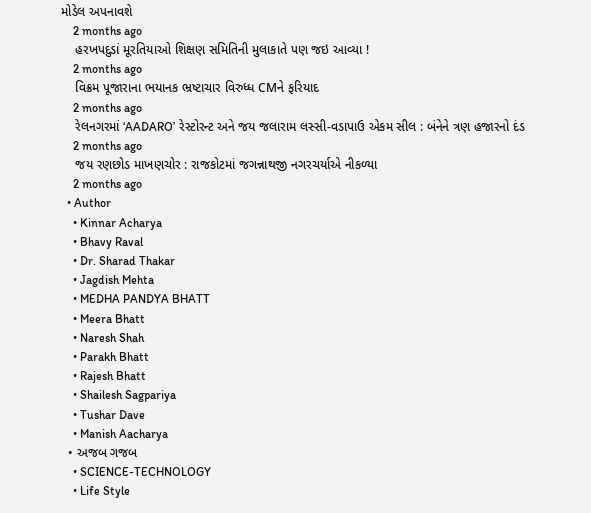મોડેલ અપનાવશે
    2 months ago
    હરખપદુડાં મૂરતિયાઓ શિક્ષણ સમિતિની મુલાકાતે પણ જઇ આવ્યા !
    2 months ago
    વિક્રમ પૂજારાના ભયાનક ભ્રષ્ટાચાર વિરુધ્ધ CMને ફરિયાદ
    2 months ago
    રેલનગરમાં ‘AADARO’ રેસ્ટોરન્ટ અને જય જલારામ લસ્સી-વડાપાઉ એકમ સીલ : બંનેને ત્રણ હજારનો દંડ
    2 months ago
    જય રણછોડ માખણચોર : રાજકોટમાં જગન્નાથજી નગરચર્યાએ નીકળ્યા
    2 months ago
  • Author
    • Kinnar Acharya
    • Bhavy Raval
    • Dr. Sharad Thakar
    • Jagdish Mehta
    • MEDHA PANDYA BHATT
    • Meera Bhatt
    • Naresh Shah
    • Parakh Bhatt
    • Rajesh Bhatt
    • Shailesh Sagpariya
    • Tushar Dave
    • Manish Aacharya
  • અજબ ગજબ
    • SCIENCE-TECHNOLOGY
    • Life Style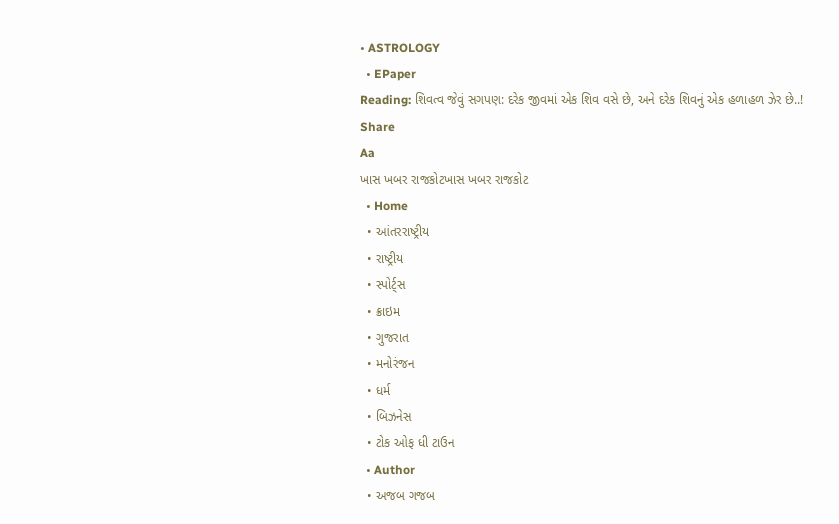• ASTROLOGY
  • EPaper
Reading: શિવત્વ જેવું સગપણ: દરેક જીવમાં એક શિવ વસે છે, અને દરેક શિવનું એક હળાહળ ઝેર છે..!
Share
Aa
ખાસ ખબર રાજકોટખાસ ખબર રાજકોટ
  • Home
  • આંતરરાષ્ટ્રીય
  • રાષ્ટ્રીય
  • સ્પોર્ટ્સ
  • ક્રાઇમ
  • ગુજરાત
  • મનોરંજન
  • ધર્મ
  • બિઝનેસ
  • ટોક ઓફ ધી ટાઉન
  • Author
  • અજબ ગજબ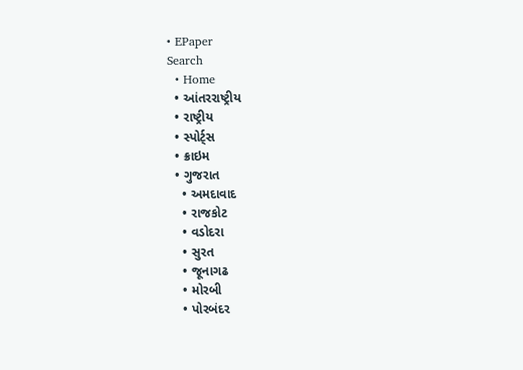• EPaper
Search
  • Home
  • આંતરરાષ્ટ્રીય
  • રાષ્ટ્રીય
  • સ્પોર્ટ્સ
  • ક્રાઇમ
  • ગુજરાત
    • અમદાવાદ
    • રાજકોટ
    • વડોદરા
    • સુરત
    • જૂનાગઢ
    • મોરબી
    • પોરબંદર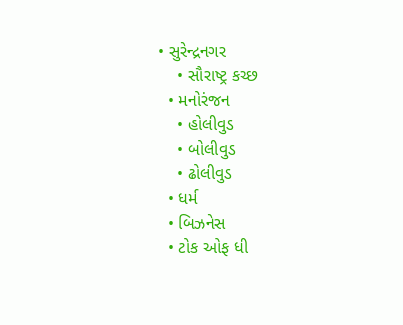• સુરેન્દ્રનગર
    • સૌરાષ્ટ્ર કચ્છ
  • મનોરંજન
    • હોલીવુડ
    • બોલીવુડ
    • ઢોલીવુડ
  • ધર્મ
  • બિઝનેસ
  • ટોક ઓફ ધી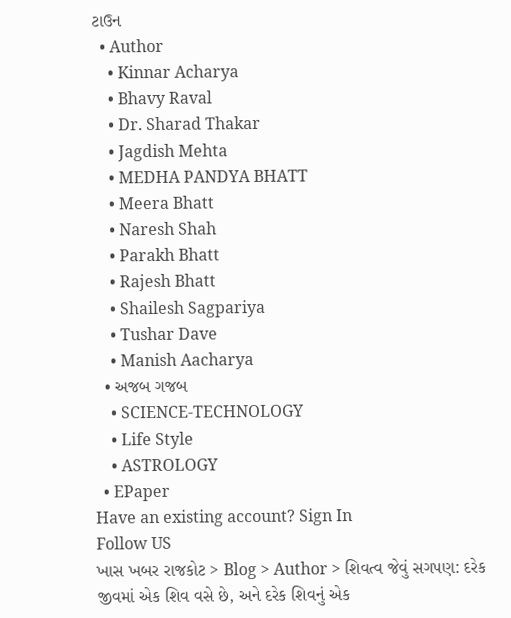ટાઉન
  • Author
    • Kinnar Acharya
    • Bhavy Raval
    • Dr. Sharad Thakar
    • Jagdish Mehta
    • MEDHA PANDYA BHATT
    • Meera Bhatt
    • Naresh Shah
    • Parakh Bhatt
    • Rajesh Bhatt
    • Shailesh Sagpariya
    • Tushar Dave
    • Manish Aacharya
  • અજબ ગજબ
    • SCIENCE-TECHNOLOGY
    • Life Style
    • ASTROLOGY
  • EPaper
Have an existing account? Sign In
Follow US
ખાસ ખબર રાજકોટ > Blog > Author > શિવત્વ જેવું સગપણ: દરેક જીવમાં એક શિવ વસે છે, અને દરેક શિવનું એક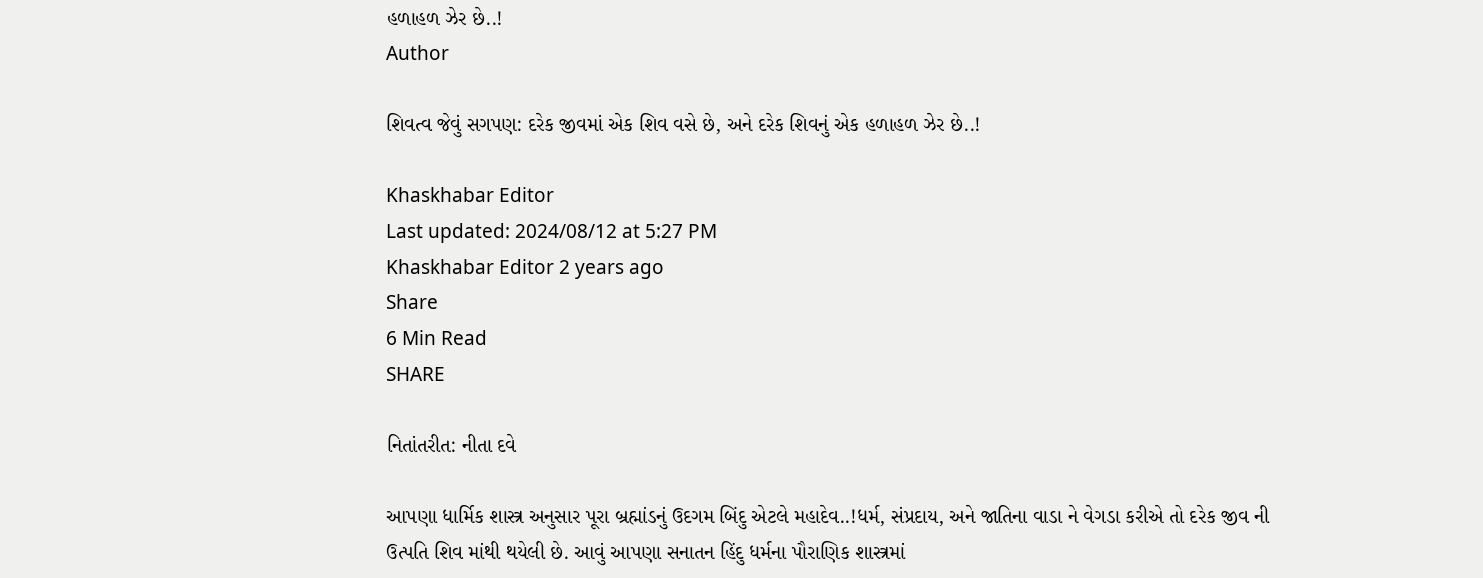હળાહળ ઝેર છે..!
Author

શિવત્વ જેવું સગપણ: દરેક જીવમાં એક શિવ વસે છે, અને દરેક શિવનું એક હળાહળ ઝેર છે..!

Khaskhabar Editor
Last updated: 2024/08/12 at 5:27 PM
Khaskhabar Editor 2 years ago
Share
6 Min Read
SHARE

નિતાંતરીત: નીતા દવે

આપણા ધાર્મિક શાસ્ત્ર અનુસાર પૂરા બ્રહ્માંડનું ઉદગમ બિંદુ એટલે મહાદેવ..!ધર્મ, સંપ્રદાય, અને જાતિના વાડા ને વેગડા કરીએ તો દરેક જીવ ની ઉત્પતિ શિવ માંથી થયેલી છે. આવું આપણા સનાતન હિંદુ ધર્મના પૌરાણિક શાસ્ત્રમાં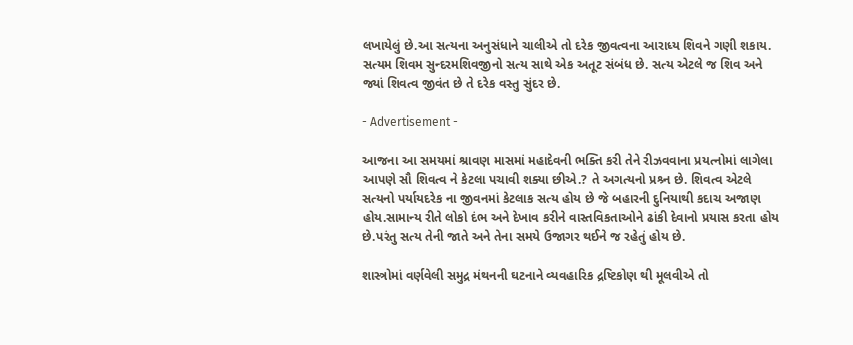લખાયેલું છે.આ સત્યના અનુસંધાને ચાલીએ તો દરેક જીવત્વના આરાધ્ય શિવને ગણી શકાય.
સત્યમ શિવમ સુન્દરમશિવજીનો સત્ય સાથે એક અતૂટ સંબંધ છે. સત્ય એટલે જ શિવ અને જ્યાં શિવત્વ જીવંત છે તે દરેક વસ્તુ સુંદર છે.

- Advertisement -

આજના આ સમયમાં શ્રાવણ માસમાં મહાદેવની ભક્તિ કરી તેને રીઝવવાના પ્રયત્નોમાં લાગેલા આપણે સૌ શિવત્વ ને કેટલા પચાવી શક્યા છીએ.? તે અગત્યનો પ્રશ્ર્ન છે. શિવત્વ એટલે સત્યનો પર્યાયદરેક ના જીવનમાં કેટલાક સત્ય હોય છે જે બહારની દુનિયાથી કદાચ અજાણ હોય.સામાન્ય રીતે લોકો દંભ અને દેખાવ કરીને વાસ્તવિકતાઓને ઢાંકી દેવાનો પ્રયાસ કરતા હોય છે.પરંતુ સત્ય તેની જાતે અને તેના સમયે ઉજાગર થઈને જ રહેતું હોય છે.

શાસ્ત્રોમાં વર્ણવેલી સમુદ્ર મંથનની ઘટનાને વ્યવહારિક દ્રષ્ટિકોણ થી મૂલવીએ તો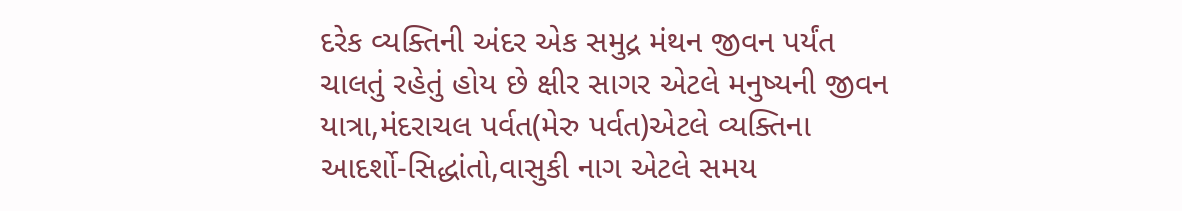દરેક વ્યક્તિની અંદર એક સમુદ્ર મંથન જીવન પર્યંત ચાલતું રહેતું હોય છે ક્ષીર સાગર એટલે મનુષ્યની જીવન યાત્રા,મંદરાચલ પર્વત(મેરુ પર્વત)એટલે વ્યક્તિના આદર્શો-સિદ્ધાંતો,વાસુકી નાગ એટલે સમય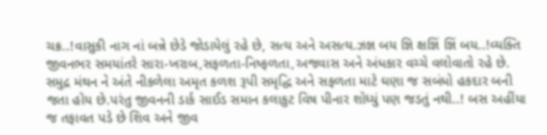ચક્ર..!વાસુકી નાગ નાં બન્ને છેડે જોડાયેલું રહે છે, સત્ય અને અસત્ય.ઝજ્ઞ બય જ્ઞિ ક્ષજ્ઞિં જ્ઞિં બય..!વ્યક્તિ જીવનભર સમયાંતરે સારા-ખરાબ,સફળતા-નિષ્ફળતા,અજવાસ અને અંધકાર વચ્ચે વલોવાતો રહે છે. સમુદ્ર મંથન ને અંતે નીકળેલા અમૃત કળશ રૂપી સમૃદ્ધિ અને સફળતા માટે ઘણા જ સબંધો હકદાર બની જતા હોય છે.પરંતુ જીવનની ડાર્ક સાઈડ સમાન કલાકુટ વિષ પીનાર શોધ્યું પણ જડતું નથી..! બસ અહીંયા જ તફાવત પડે છે શિવ અને જીવ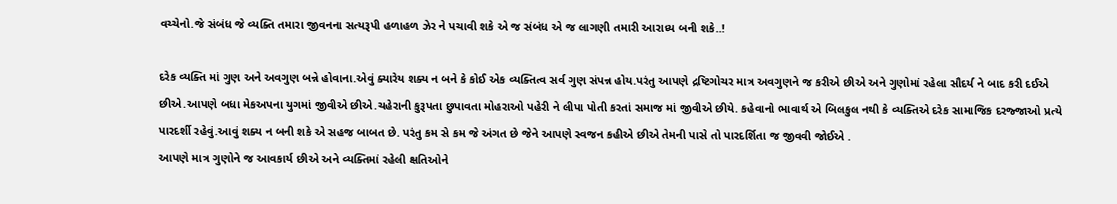વચ્ચેનો.જે સંબંધ જે વ્યક્તિ તમારા જીવનના સત્યરૂપી હળાહળ ઝેર ને પચાવી શકે એ જ સંબંધ એ જ લાગણી તમારી આરાધ્ય બની શકે..!

દરેક વ્યક્તિ માં ગુણ અને અવગુણ બન્ને હોવાના.એવું ક્યારેય શક્ય ન બને કે કોઈ એક વ્યક્તિત્વ સર્વ ગુણ સંપન્ન હોય.પરંતુ આપણે દ્રષ્ટિગોચર માત્ર અવગુણને જ કરીએ છીએ અને ગુણોમાં રહેલા સૌદર્ય ને બાદ કરી દઈએ છીએ.આપણે બધા મેકઅપના યુગમાં જીવીએ છીએ.ચહેરાની કુરૂપતા છુપાવતા મોહરાઓ પહેરી ને લીપા પોતી કરતાં સમાજ માં જીવીએ છીયે. કહેવાનો ભાવાર્થ એ બિલકુલ નથી કે વ્યક્તિએ દરેક સામાજિક દરજ્જાઓ પ્રત્યે પારદર્શી રહેવું.આવું શક્ય ન બની શકે એ સહજ બાબત છે. પરંતુ કમ સે કમ જે અંગત છે જેને આપણે સ્વજન કહીએ છીએ તેમની પાસે તો પારદર્શિતા જ જીવવી જોઈએ .
આપણે માત્ર ગુણોને જ આવકાર્ય છીએ અને વ્યક્તિમાં રહેલી ક્ષતિઓને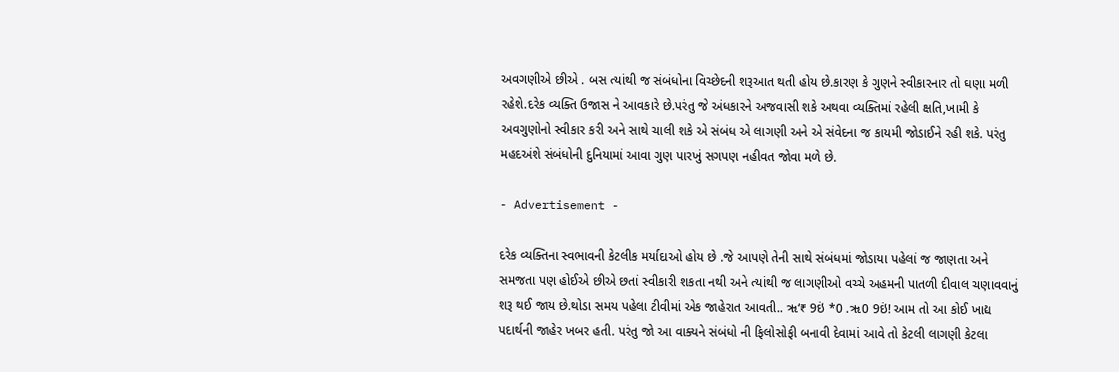અવગણીએ છીએ . બસ ત્યાંથી જ સંબંધોના વિચ્છેદની શરૂઆત થતી હોય છે.કારણ કે ગુણને સ્વીકારનાર તો ઘણા મળી રહેશે.દરેક વ્યક્તિ ઉજાસ ને આવકારે છે.પરંતુ જે અંધકારને અજવાસી શકે અથવા વ્યક્તિમાં રહેલી ક્ષતિ,ખામી કે અવગુણોનો સ્વીકાર કરી અને સાથે ચાલી શકે એ સંબંધ એ લાગણી અને એ સંવેદના જ કાયમી જોડાઈને રહી શકે. પરંતુ મહદઅંશે સંબંધોની દુનિયામાં આવા ગુણ પારખું સગપણ નહીવત જોવા મળે છે.

- Advertisement -

દરેક વ્યક્તિના સ્વભાવની કેટલીક મર્યાદાઓ હોય છે .જે આપણે તેની સાથે સંબંધમાં જોડાયા પહેલાં જ જાણતા અને સમજતા પણ હોઈએ છીએ છતાં સ્વીકારી શકતા નથી અને ત્યાંથી જ લાગણીઓ વચ્ચે અહમની પાતળી દીવાલ ચણાવવાનું શરૂ થઈ જાય છે.થોડા સમય પહેલા ટીવીમાં એક જાહેરાત આવતી.. ૠ‘₹ 9ઇં *0 .ૠ0 9ઇં! આમ તો આ કોઈ ખાદ્ય પદાર્થની જાહેર ખબર હતી. પરંતુ જો આ વાક્યને સંબંધો ની ફિલોસોફી બનાવી દેવામાં આવે તો કેટલી લાગણી કેટલા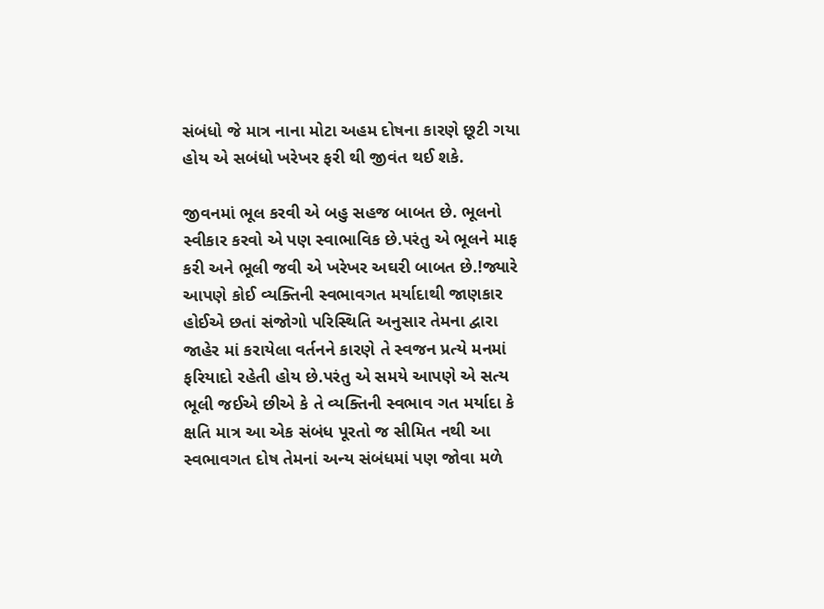સંબંધો જે માત્ર નાના મોટા અહમ દોષના કારણે છૂટી ગયા હોય એ સબંધો ખરેખર ફરી થી જીવંત થઈ શકે.

જીવનમાં ભૂલ કરવી એ બહુ સહજ બાબત છે. ભૂલનો સ્વીકાર કરવો એ પણ સ્વાભાવિક છે.પરંતુ એ ભૂલને માફ કરી અને ભૂલી જવી એ ખરેખર અઘરી બાબત છે.!જ્યારે આપણે કોઈ વ્યક્તિની સ્વભાવગત મર્યાદાથી જાણકાર હોઈએ છતાં સંજોગો પરિસ્થિતિ અનુસાર તેમના દ્વારા જાહેર માં કરાયેલા વર્તનને કારણે તે સ્વજન પ્રત્યે મનમાં ફરિયાદો રહેતી હોય છે.પરંતુ એ સમયે આપણે એ સત્ય ભૂલી જઈએ છીએ કે તે વ્યક્તિની સ્વભાવ ગત મર્યાદા કે ક્ષતિ માત્ર આ એક સંબંધ પૂરતો જ સીમિત નથી આ સ્વભાવગત દોષ તેમનાં અન્ય સંબંધમાં પણ જોવા મળે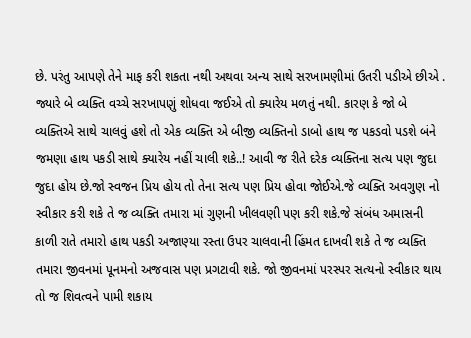છે. પરંતુ આપણે તેને માફ કરી શકતા નથી અથવા અન્ય સાથે સરખામણીમાં ઉતરી પડીએ છીએ . જ્યારે બે વ્યક્તિ વચ્ચે સરખાપણું શોધવા જઈએ તો ક્યારેય મળતું નથી. કારણ કે જો બે વ્યક્તિએ સાથે ચાલવું હશે તો એક વ્યક્તિ એ બીજી વ્યક્તિનો ડાબો હાથ જ પકડવો પડશે બંને જમણા હાથ પકડી સાથે ક્યારેય નહીં ચાલી શકે..! આવી જ રીતે દરેક વ્યક્તિના સત્ય પણ જુદા જુદા હોય છે.જો સ્વજન પ્રિય હોય તો તેના સત્ય પણ પ્રિય હોવા જોઈએ.જે વ્યક્તિ અવગુણ નો સ્વીકાર કરી શકે તે જ વ્યક્તિ તમારા માં ગુણની ખીલવણી પણ કરી શકે.જે સંબંધ અમાસની કાળી રાતે તમારો હાથ પકડી અજાણ્યા રસ્તા ઉપર ચાલવાની હિંમત દાખવી શકે તે જ વ્યક્તિ તમારા જીવનમાં પૂનમનો અજવાસ પણ પ્રગટાવી શકે. જો જીવનમાં પરસ્પર સત્યનો સ્વીકાર થાય તો જ શિવત્વને પામી શકાય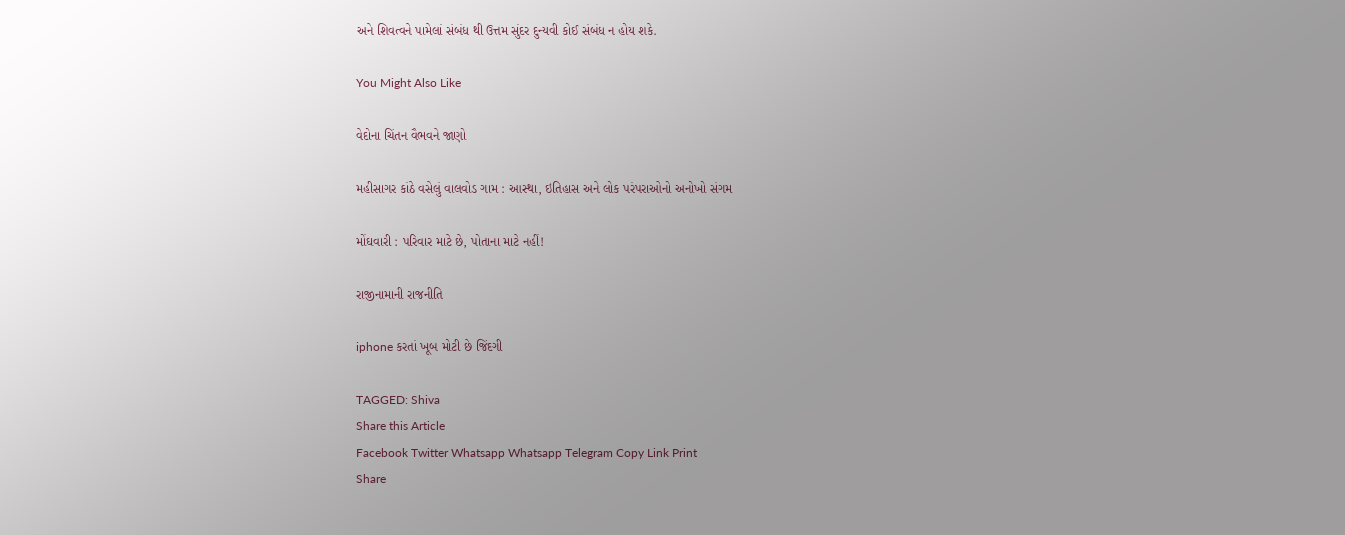અને શિવત્વને પામેલાં સંબંધ થી ઉત્તમ સુંદર દુન્યવી કોઈ સંબંધ ન હોય શકે.

You Might Also Like

વેદોના ચિંતન વૈભવને જાણો

મહીસાગર કાંઠે વસેલું વાલવોડ ગામ : આસ્થા, ઇતિહાસ અને લોક પરંપરાઓનો અનોખો સંગમ

મોંઘવારી : પરિવાર માટે છે, પોતાના માટે નહીં!

રાજીનામાની રાજનીતિ

iphone કરતાં ખૂબ મોટી છે જિંદગી

TAGGED: Shiva
Share this Article
Facebook Twitter Whatsapp Whatsapp Telegram Copy Link Print
Share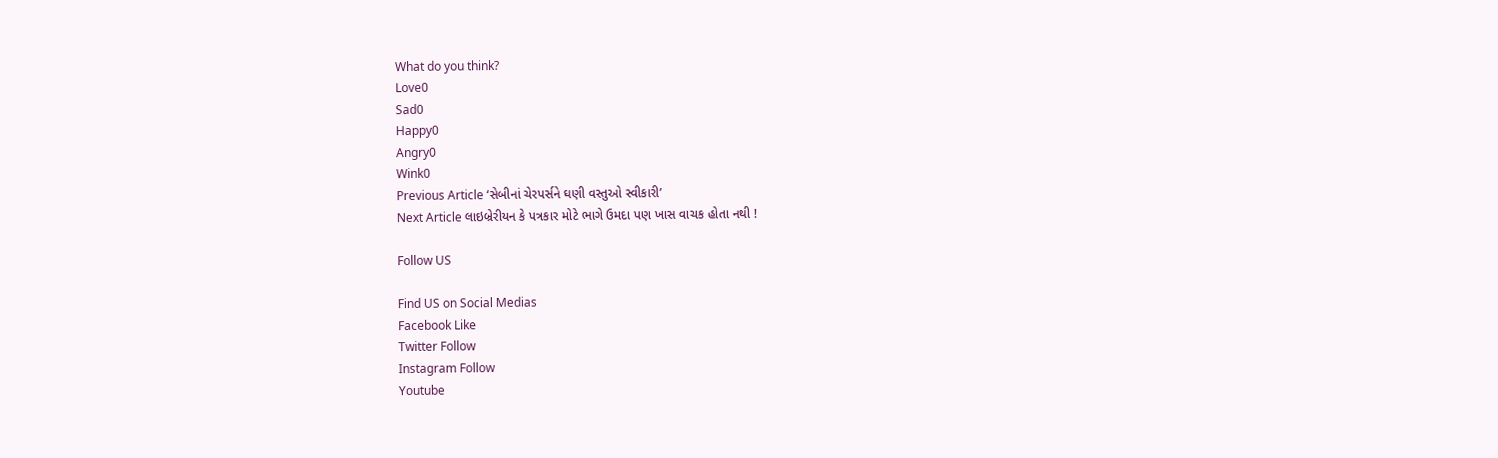What do you think?
Love0
Sad0
Happy0
Angry0
Wink0
Previous Article ‘સેબીનાં ચેરપર્સને ઘણી વસ્તુઓ સ્વીકારી’
Next Article લાઇબ્રેરીયન કે પત્રકાર મોટે ભાગે ઉમદા પણ ખાસ વાચક હોતા નથી !

Follow US

Find US on Social Medias
Facebook Like
Twitter Follow
Instagram Follow
Youtube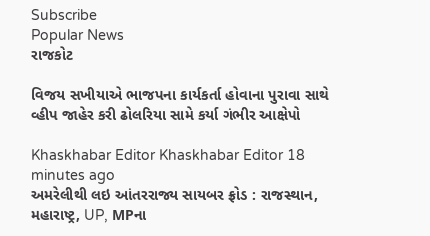Subscribe
Popular News
રાજકોટ

વિજય સખીયાએ ભાજપના કાર્યકર્તા હોવાના પુરાવા સાથે વ્હીપ જાહેર કરી ઢોલરિયા સામે કર્યા ગંભીર આક્ષેપો

Khaskhabar Editor Khaskhabar Editor 18 minutes ago
અમરેલીથી લઇ આંતરરાજ્ય સાયબર ફ્રોડ : રાજસ્થાન, મહારાષ્ટ્ર, UP, MPના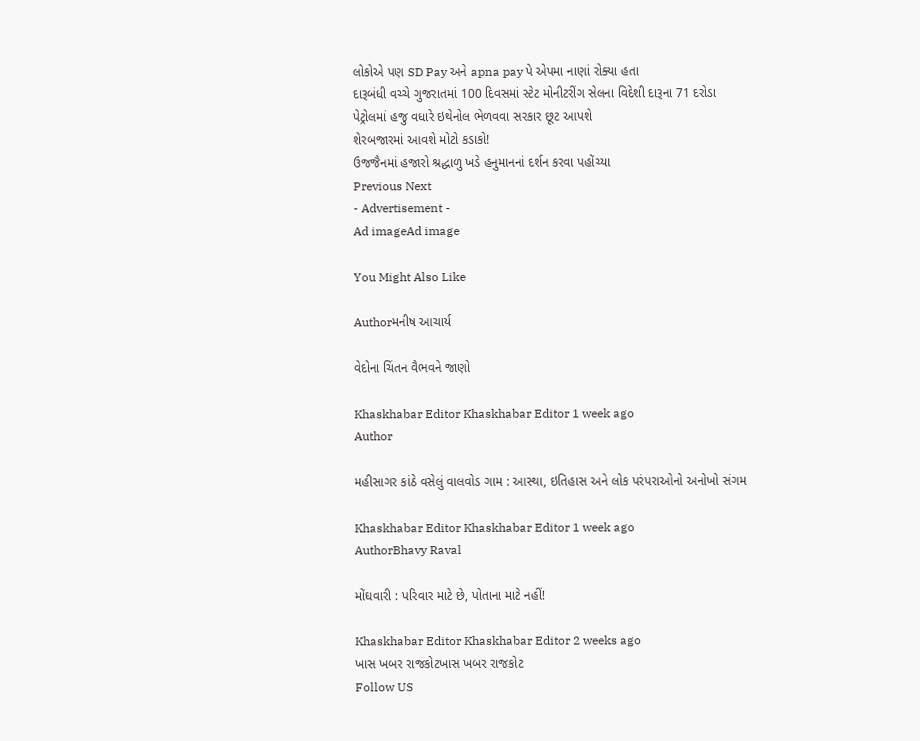લોકોએ પણ SD Pay અને apna pay પે એપમા નાણાં રોક્યા હતા
દારૂબંધી વચ્ચે ગુજરાતમાં 100 દિવસમાં સ્ટેટ મોનીટરીંગ સેલના વિદેશી દારૂના 71 દરોડા
પેટ્રોલમાં હજુ વધારે ઇથેનોલ ભેળવવા સરકાર છૂટ આપશે
શેરબજારમાં આવશે મોટો કડાકો!
ઉજજૈનમાં હજારો શ્રદ્ધાળુ ખડે હનુમાનનાં દર્શન કરવા પહોંચ્યા
Previous Next
- Advertisement -
Ad imageAd image

You Might Also Like

Authorમનીષ આચાર્ય

વેદોના ચિંતન વૈભવને જાણો

Khaskhabar Editor Khaskhabar Editor 1 week ago
Author

મહીસાગર કાંઠે વસેલું વાલવોડ ગામ : આસ્થા, ઇતિહાસ અને લોક પરંપરાઓનો અનોખો સંગમ

Khaskhabar Editor Khaskhabar Editor 1 week ago
AuthorBhavy Raval

મોંઘવારી : પરિવાર માટે છે, પોતાના માટે નહીં!

Khaskhabar Editor Khaskhabar Editor 2 weeks ago
ખાસ ખબર રાજકોટખાસ ખબર રાજકોટ
Follow US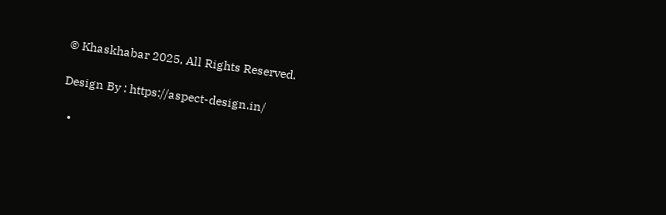© Khaskhabar 2025, All Rights Reserved.

Design By : https://aspect-design.in/

  •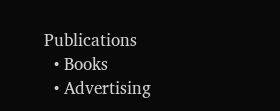Publications
  • Books
  • Advertising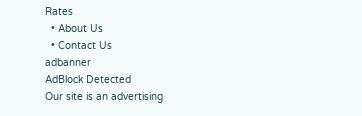Rates
  • About Us
  • Contact Us
adbanner
AdBlock Detected
Our site is an advertising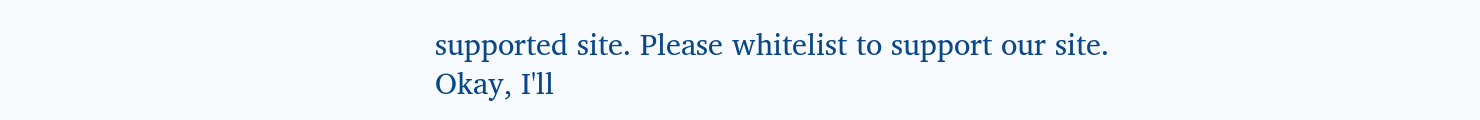supported site. Please whitelist to support our site.
Okay, I'll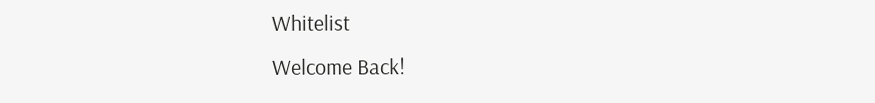Whitelist
Welcome Back!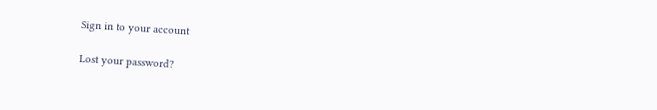Sign in to your account

Lost your password?